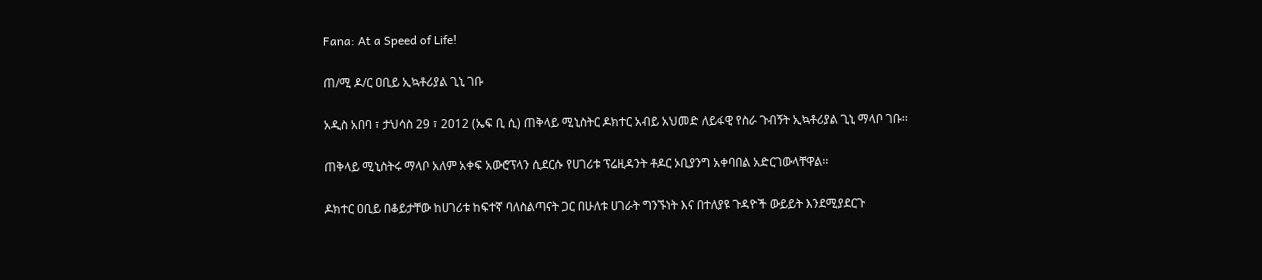Fana: At a Speed of Life!

ጠ/ሚ ዶ/ር ዐቢይ ኢኳቶሪያል ጊኒ ገቡ

አዲስ አበባ ፣ ታህሳስ 29 ፣ 2012 (ኤፍ ቢ ሲ) ጠቅላይ ሚኒስትር ዶክተር አብይ አህመድ ለይፋዊ የስራ ጉብኝት ኢኳቶሪያል ጊኒ ማላቦ ገቡ፡፡

ጠቅላይ ሚኒስትሩ ማላቦ አለም አቀፍ አውሮፕላን ሲደርሱ የሀገሪቱ ፕሬዚዳንት ቶዶር ኦቢያንግ አቀባበል አድርገውላቸዋል፡፡

ዶክተር ዐቢይ በቆይታቸው ከሀገሪቱ ከፍተኛ ባለስልጣናት ጋር በሁለቱ ሀገራት ግንኙነት እና በተለያዩ ጉዳዮች ውይይት እንደሚያደርጉ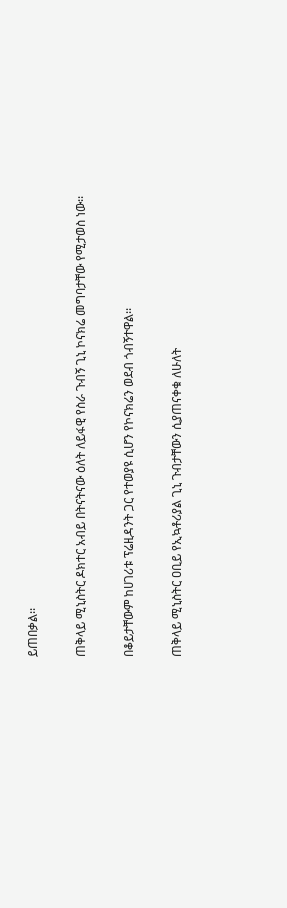ይጠበቃል፡፡

ጠቅላይ ሚኒስትር ዶክተር አብይ በትናትናው ዕለት ለይፋዊ የስራ ጉብኝ ጊኒ ኮናክሬ መግባታቸው የሚታወስ ነው፡፡

በቆይታቸውም ከሀገሪቱ ፕሬዚዳንት ጋር የተወያዩ ሲሆን የኮናክሬን ወደብ ጎብኝተዋል፡፡

ጠቅላይ ሚኒስትር ዐቢይ የኢኳቶሪያል ጊኒ ጉብታቸውን ሲያጠናቀቁ ለሁለት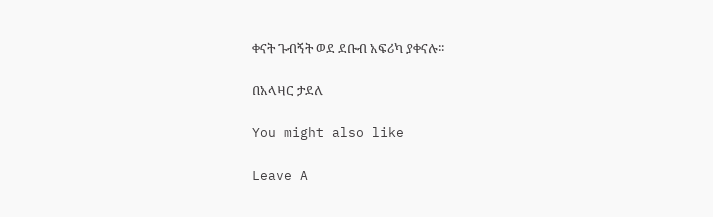ቀናት ጉብኝት ወደ ደቡብ አፍሪካ ያቀናሉ፡፡

በአላዛር ታደለ

You might also like

Leave A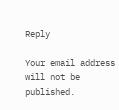Reply

Your email address will not be published.